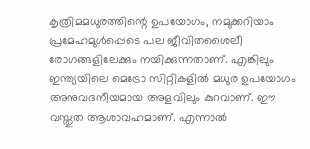കൃത്രിമമധുരത്തിന്റെ ഉപയോഗം, നമുക്കറിയാം പ്രമേഹമുള്‍പ്പെടെ പല ജീവിതശൈലീ രോഗങ്ങളിലേക്കും നയിക്കുന്നതാണ്. എങ്കിലും ഇന്ത്യയിലെ മെട്രോ സിറ്റികളില്‍ മധുര ഉപയോഗം അനുവദനീയമായ അളവിലും കുറവാണ്. ഈ വസ്തുത ആശാവഹമാണ്. എന്നാല്‍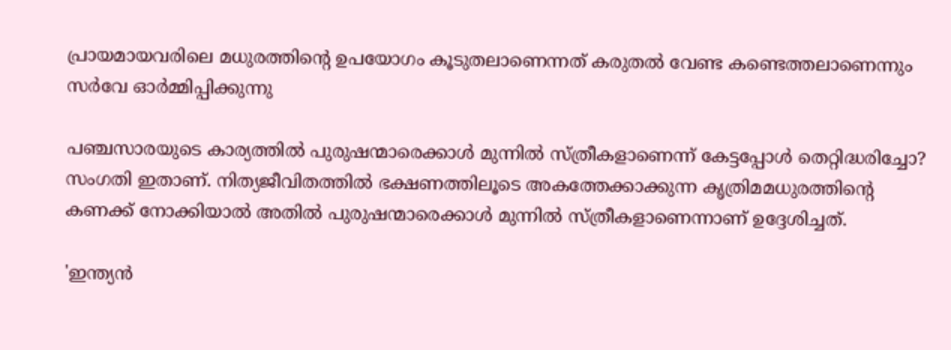പ്രായമായവരിലെ മധുരത്തിന്റെ ഉപയോഗം കൂടുതലാണെന്നത് കരുതല്‍ വേണ്ട കണ്ടെത്തലാണെന്നും സര്‍വേ ഓര്‍മ്മിപ്പിക്കുന്നു

പഞ്ചസാരയുടെ കാര്യത്തില്‍ പുരുഷന്മാരെക്കാള്‍ മുന്നില്‍ സ്ത്രീകളാണെന്ന് കേട്ടപ്പോള്‍ തെറ്റിദ്ധരിച്ചോ? സംഗതി ഇതാണ്. നിത്യജീവിതത്തില്‍ ഭക്ഷണത്തിലൂടെ അകത്തേക്കാക്കുന്ന കൃത്രിമമധുരത്തിന്റെ കണക്ക് നോക്കിയാല്‍ അതില്‍ പുരുഷന്മാരെക്കാള്‍ മുന്നില്‍ സ്ത്രീകളാണെന്നാണ് ഉദ്ദേശിച്ചത്.

'ഇന്ത്യന്‍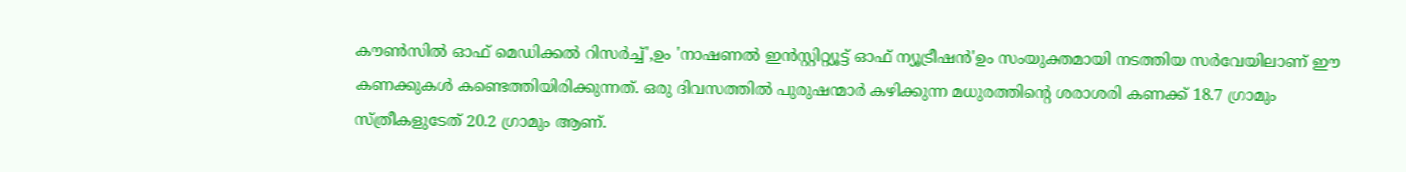കൗണ്‍സില്‍ ഓഫ് മെഡിക്കല്‍ റിസര്‍ച്ച്',ഉം 'നാഷണല്‍ ഇന്‍സ്റ്റിറ്റ്യൂട്ട് ഓഫ് ന്യൂട്രീഷന്‍'ഉം സംയുക്തമായി നടത്തിയ സര്‍വേയിലാണ് ഈ കണക്കുകള്‍ കണ്ടെത്തിയിരിക്കുന്നത്. ഒരു ദിവസത്തില്‍ പുരുഷന്മാര്‍ കഴിക്കുന്ന മധുരത്തിന്റെ ശരാശരി കണക്ക് 18.7 ഗ്രാമും സ്ത്രീകളുടേത് 20.2 ഗ്രാമും ആണ്.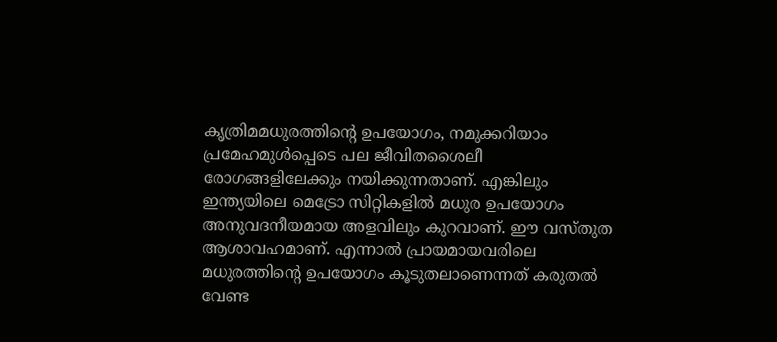കൃത്രിമമധുരത്തിന്റെ ഉപയോഗം, നമുക്കറിയാം പ്രമേഹമുള്‍പ്പെടെ പല ജീവിതശൈലീ രോഗങ്ങളിലേക്കും നയിക്കുന്നതാണ്. എങ്കിലും ഇന്ത്യയിലെ മെട്രോ സിറ്റികളില്‍ മധുര ഉപയോഗം അനുവദനീയമായ അളവിലും കുറവാണ്. ഈ വസ്തുത ആശാവഹമാണ്. എന്നാല്‍ പ്രായമായവരിലെ മധുരത്തിന്റെ ഉപയോഗം കൂടുതലാണെന്നത് കരുതല്‍ വേണ്ട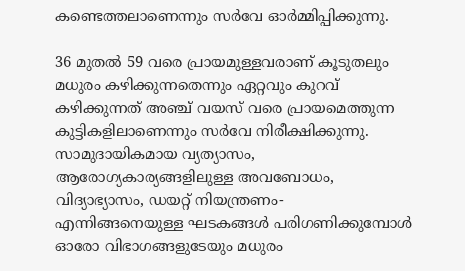കണ്ടെത്തലാണെന്നും സര്‍വേ ഓര്‍മ്മിപ്പിക്കുന്നു.

36 മുതല്‍ 59 വരെ പ്രായമുള്ളവരാണ് കൂടുതലും മധുരം കഴിക്കുന്നതെന്നും ഏറ്റവും കുറവ് കഴിക്കുന്നത് അഞ്ച് വയസ് വരെ പ്രായമെത്തുന്ന കുട്ടികളിലാണെന്നും സര്‍വേ നിരീക്ഷിക്കുന്നു. സാമുദായികമായ വ്യത്യാസം, ആരോഗ്യകാര്യങ്ങളിലുള്ള അവബോധം, വിദ്യാഭ്യാസം, ഡയറ്റ് നിയന്ത്രണം- എന്നിങ്ങനെയുള്ള ഘടകങ്ങള്‍ പരിഗണിക്കുമ്പോള്‍ ഓരോ വിഭാഗങ്ങളുടേയും മധുരം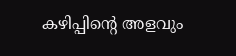കഴിപ്പിന്റെ അളവും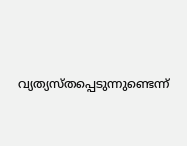വ്യത്യസ്തപ്പെടുന്നുണ്ടെന്ന്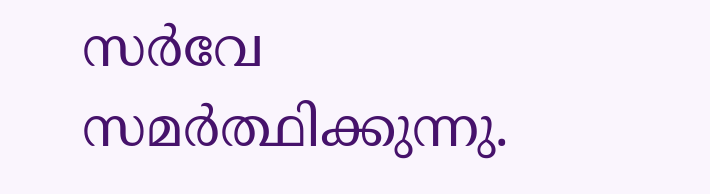സര്‍വേ സമര്‍ത്ഥിക്കുന്നു.